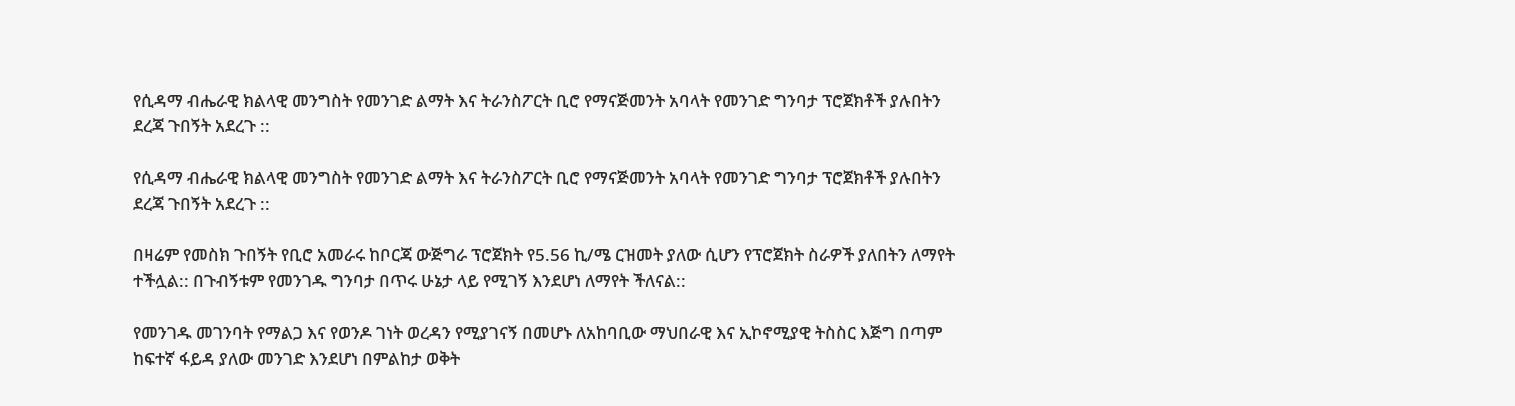የሲዳማ ብሔራዊ ክልላዊ መንግስት የመንገድ ልማት እና ትራንስፖርት ቢሮ የማናጅመንት አባላት የመንገድ ግንባታ ፕሮጀክቶች ያሉበትን ደረጃ ጉበኝት አደረጉ ::

የሲዳማ ብሔራዊ ክልላዊ መንግስት የመንገድ ልማት እና ትራንስፖርት ቢሮ የማናጅመንት አባላት የመንገድ ግንባታ ፕሮጀክቶች ያሉበትን ደረጃ ጉበኝት አደረጉ ::

በዛሬም የመስክ ጉበኝት የቢሮ አመራሩ ከቦርጃ ውጅግራ ፕሮጀክት የ5.56 ኪ/ሜ ርዝመት ያለው ሲሆን የፕሮጀክት ስራዎች ያለበትን ለማየት ተችሏል:: በጉብኝቱም የመንገዱ ግንባታ በጥሩ ሁኔታ ላይ የሚገኝ እንደሆነ ለማየት ችለናል::

የመንገዱ መገንባት የማልጋ እና የወንዶ ገነት ወረዳን የሚያገናኝ በመሆኑ ለአከባቢው ማህበራዊ እና ኢኮኖሚያዊ ትስስር እጅግ በጣም ከፍተኛ ፋይዳ ያለው መንገድ እንደሆነ በምልከታ ወቅት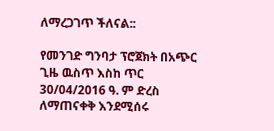ለማረጋገጥ ችለናል::

የመንገድ ግንባታ ፕሮጀክት በአጭር ጊዜ ዉስጥ እስከ ጥር 30/04/2016 ዓ. ም ድረስ ለማጠናቀቅ እንደሚሰሩ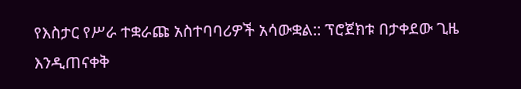የእስታር የሥራ ተቋራጩ አስተባባሪዎች አሳውቋል:: ፕሮጀክቱ በታቀደው ጊዜ እንዲጠናቀቅ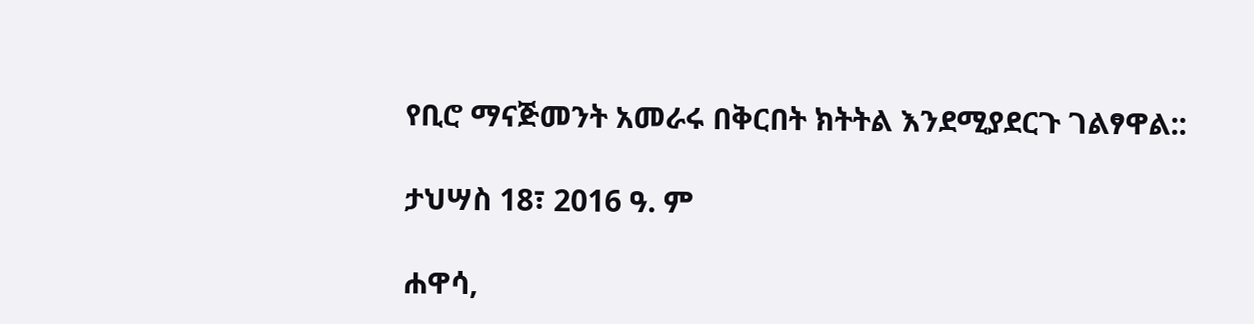የቢሮ ማናጅመንት አመራሩ በቅርበት ክትትል እንደሚያደርጉ ገልፃዋል::

ታህሣስ 18፣ 2016 ዓ. ም

ሐዋሳ,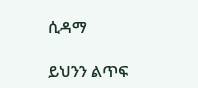ሲዳማ

ይህንን ልጥፍ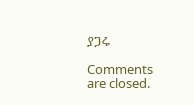ያጋሩ

Comments are closed.